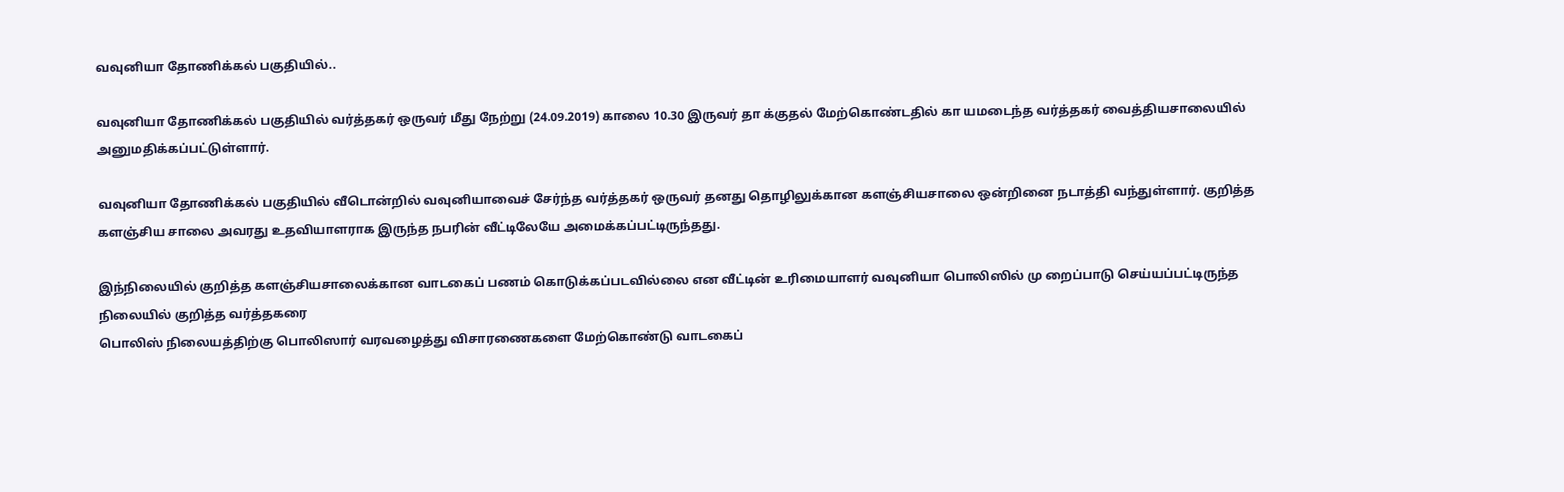வவுனியா தோணிக்கல் பகுதியில்..

வவுனியா தோணிக்கல் பகுதியில் வர்த்தகர் ஒருவர் மீது நேற்று (24.09.2019) காலை 10.30 இருவர் தா க்குதல் மேற்கொண்டதில் கா யமடைந்த வர்த்தகர் வைத்தியசாலையில் அனுமதிக்கப்பட்டுள்ளார்.

வவுனியா தோணிக்கல் பகுதியில் வீடொன்றில் வவுனியாவைச் சேர்ந்த வர்த்தகர் ஒருவர் தனது தொழிலுக்கான களஞ்சியசாலை ஒன்றினை நடாத்தி வந்துள்ளார். குறித்த களஞ்சிய சாலை அவரது உதவியாளராக இருந்த நபரின் வீட்டிலேயே அமைக்கப்பட்டிருந்தது.

இந்நிலையில் குறித்த களஞ்சியசாலைக்கான வாடகைப் பணம் கொடுக்கப்படவில்லை என வீட்டின் உரிமையாளர் வவுனியா பொலிஸில் மு றைப்பாடு செய்யப்பட்டிருந்த நிலையில் குறித்த வர்த்தகரை
பொலிஸ் நிலையத்திற்கு பொலிஸார் வரவழைத்து விசாரணைகளை மேற்கொண்டு வாடகைப்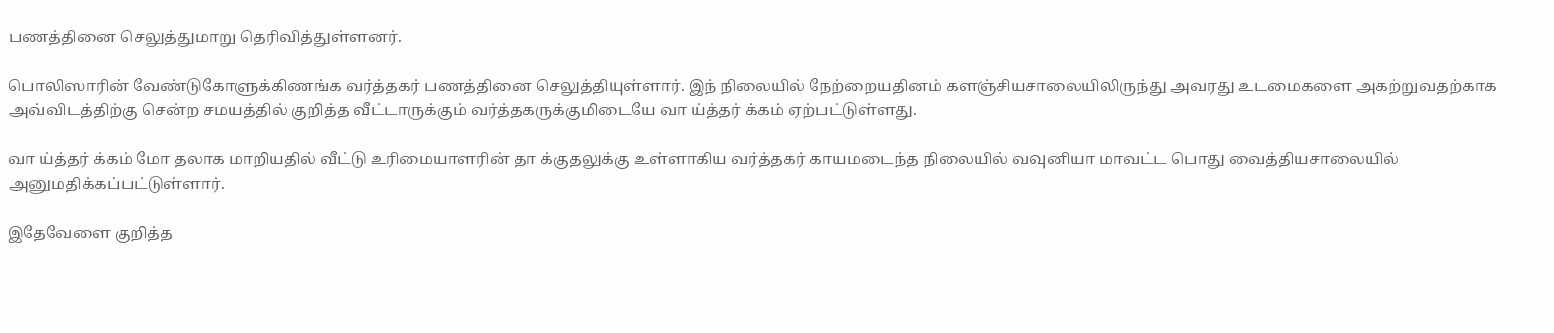பணத்தினை செலுத்துமாறு தெரிவித்துள்ளனர்.

பொலிஸாரின் வேண்டுகோளுக்கிணங்க வர்த்தகர் பணத்தினை செலுத்தியுள்ளார். இந் நிலையில் நேற்றையதினம் களஞ்சியசாலையிலிருந்து அவரது உடமைகளை அகற்றுவதற்காக அவ்விடத்திற்கு சென்ற சமயத்தில் குறித்த வீட்டாருக்கும் வர்த்தகருக்குமிடையே வா ய்த்தர் க்கம் ஏற்பட்டுள்ளது.

வா ய்த்தர் க்கம் மோ தலாக மாறியதில் வீட்டு உரிமையாளரின் தா க்குதலுக்கு உள்ளாகிய வர்த்தகர் காயமடைந்த நிலையில் வவுனியா மாவட்ட பொது வைத்தியசாலையில் அனுமதிக்கப்பட்டுள்ளார்.

இதேவேளை குறித்த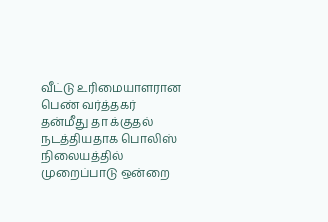வீட்டு உரிமையாளரான பெண் வர்த்தகர் தன்மீது தா க்குதல் நடத்தியதாக பொலிஸ் நிலையத்தில் முறைப்பாடு ஒன்றை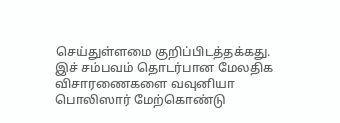செய்துள்ளமை குறிப்பிடத்தக்கது. இச் சம்பவம் தொடர்பான மேலதிக விசாரணைகளை வவுனியா பொலிஸார் மேற்கொண்டு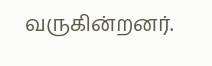வருகின்றனர்.